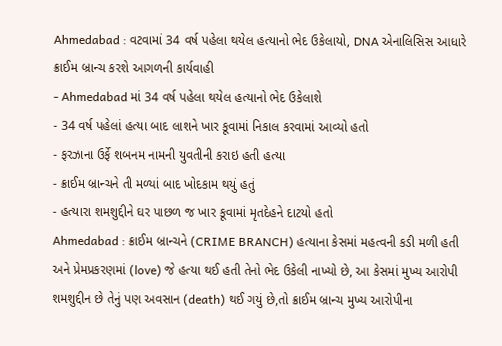Ahmedabad : વટવામાં 34 વર્ષ પહેલા થયેલ હત્યાનો ભેદ ઉકેલાયો, DNA એનાલિસિસ આધારે ક્રાઈમ બ્રાન્ચ કરશે આગળની કાર્યવાહી
- Ahmedabad માં 34 વર્ષ પહેલા થયેલ હત્યાનો ભેદ ઉકેલાશે
- 34 વર્ષ પહેલાં હત્યા બાદ લાશને ખાર કૂવામાં નિકાલ કરવામાં આવ્યો હતો
- ફરઝાના ઉર્ફે શબનમ નામની યુવતીની કરાઇ હતી હત્યા
- ક્રાઈમ બ્રાન્ચને તી મળ્યાં બાદ ખોદકામ થયું હતું
- હત્યારા શમશુદ્દીને ઘર પાછળ જ ખાર કૂવામાં મૃતદેહને દાટયો હતો
Ahmedabad : ક્રાઈમ બ્રાન્ચને (CRIME BRANCH) હત્યાના કેસમાં મહત્વની કડી મળી હતી અને પ્રેમપ્રકરણમાં (love) જે હત્યા થઈ હતી તેનો ભેદ ઉકેલી નાખ્યો છે, આ કેસમાં મુખ્ય આરોપી શમશુદ્દીન છે તેનું પણ અવસાન (death) થઈ ગયું છે,તો ક્રાઈમ બ્રાન્ચ મુખ્ય આરોપીના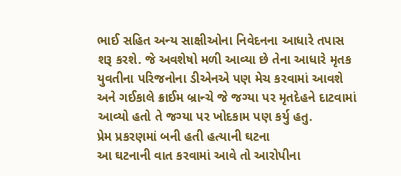ભાઈ સહિત અન્ય સાક્ષીઓના નિવેદનના આધારે તપાસ શરૂ કરશે. જે અવશેષો મળી આવ્યા છે તેના આધારે મૃતક યુવતીના પરિજનોના ડીએનએ પણ મેચ કરવામાં આવશે અને ગઈકાલે ક્રાઈમ બ્રાન્ચે જે જગ્યા પર મૃતદેહને દાટવામાં આવ્યો હતો તે જગ્યા પર ખોદકામ પણ કર્યુ હતુ.
પ્રેમ પ્રકરણમાં બની હતી હત્યાની ઘટના
આ ઘટનાની વાત કરવામાં આવે તો આરોપીના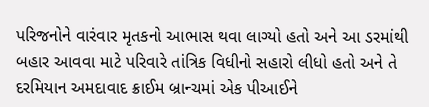પરિજનોને વારંવાર મૃતકનો આભાસ થવા લાગ્યો હતો અને આ ડરમાંથી બહાર આવવા માટે પરિવારે તાંત્રિક વિધીનો સહારો લીધો હતો અને તે દરમિયાન અમદાવાદ ક્રાઈમ બ્રાન્ચમાં એક પીઆઈને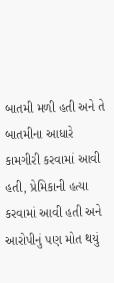બાતમી મળી હતી અને તે બાતમીના આધારે કામગીરી કરવામાં આવી હતી, પ્રેમિકાની હત્યા કરવામાં આવી હતી અને આરોપીનું પણ મોત થયું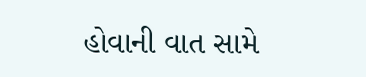હોવાની વાત સામે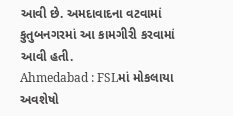આવી છે. અમદાવાદના વટવામાં કુતુબનગરમાં આ કામગીરી કરવામાં આવી હતી.
Ahmedabad : FSLમાં મોકલાયા અવશેષો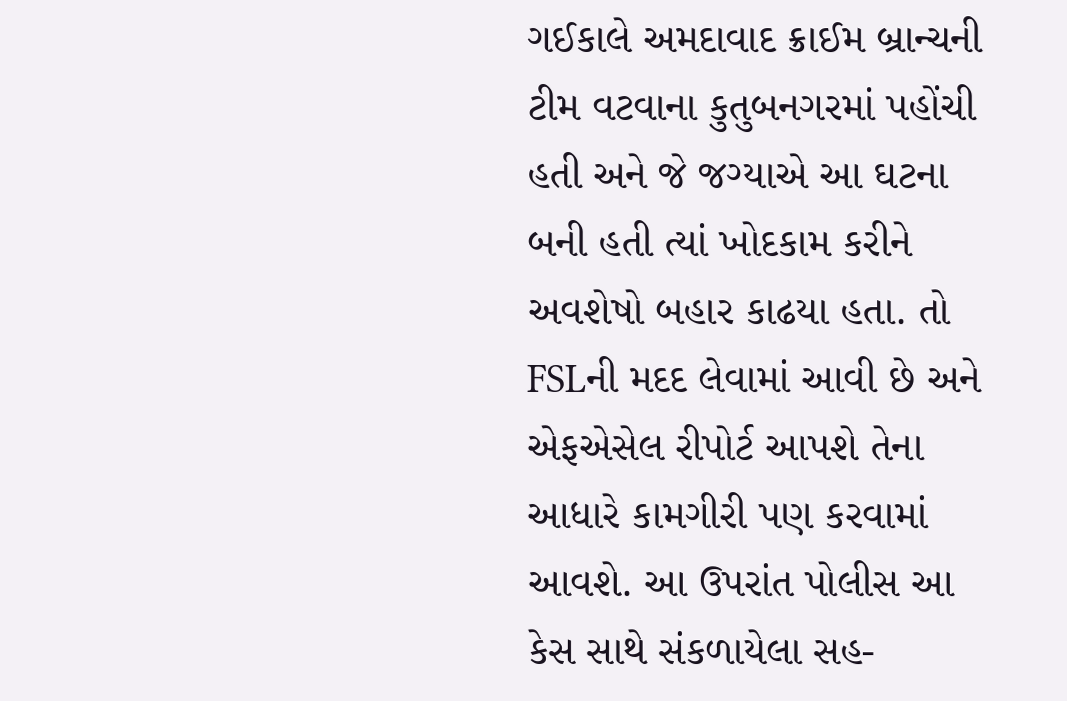ગઈકાલે અમદાવાદ ક્રાઈમ બ્રાન્ચની ટીમ વટવાના કુતુબનગરમાં પહોંચી હતી અને જે જગ્યાએ આ ઘટના બની હતી ત્યાં ખોદકામ કરીને અવશેષો બહાર કાઢયા હતા. તો FSLની મદદ લેવામાં આવી છે અને એફએસેલ રીપોર્ટ આપશે તેના આધારે કામગીરી પણ કરવામાં આવશે. આ ઉપરાંત પોલીસ આ કેસ સાથે સંકળાયેલા સહ-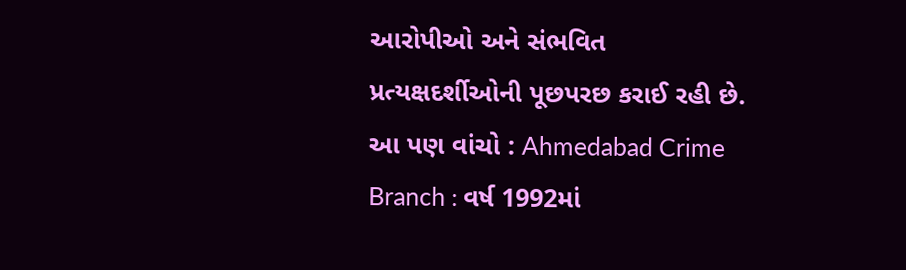આરોપીઓ અને સંભવિત પ્રત્યક્ષદર્શીઓની પૂછપરછ કરાઈ રહી છે.
આ પણ વાંચો : Ahmedabad Crime Branch : વર્ષ 1992માં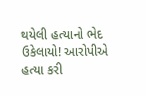થયેલી હત્યાનો ભેદ ઉકેલાયો! આરોપીએ હત્યા કરી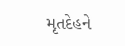મૃતદેહને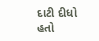દાટી દીધો હતો